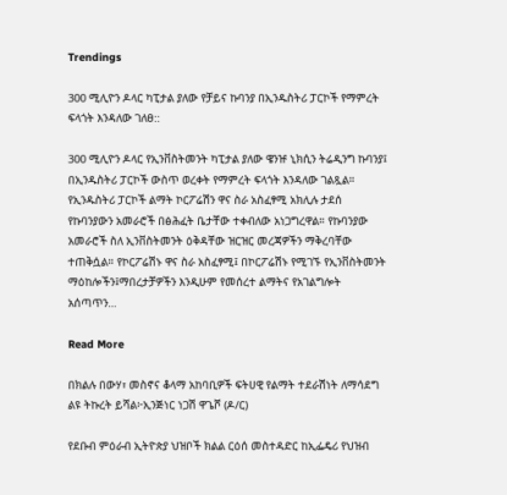Trendings

300 ሚሊዮን ዶላር ካፒታል ያለው የቻይና ኩባንያ በኢንዱስትሪ ፓርኮች የማምረት ፍላጎት እንዳለው ገለፀ::

300 ሚሊዮን ዶላር የኢንቨስትመንት ካፒታል ያለው ዌንዡ ኒክሲን ትሬዲንግ ኩባንያ፤ በኢንዱስትሪ ፓርኮች ውስጥ ወረቀት የማምረት ፍላጎት እንዳለው ገልጿል። የኢንዱስትሪ ፓርኮች ልማት ኮርፖሬሽን ዋና ስራ አስፈፃሚ አክሊሉ ታደሰ የኩባንያውን አመራሮች በፅሕፈት ቤታቸው ተቀብለው አነጋግረዋል። የኩባንያው አመራሮች ስለ ኢንቨስትመንት ዕቅዳቸው ዝርዝር መረጃዎችን ማቅረባቸው ተጠቅሷል። የኮርፖሬሽኑ ዋና ስራ አስፈፃሚ፤ በኮርፖሬሽኑ የሚገኙ የኢንቨስትመንት ማዕከሎችን፤ማበረታቻዎችን እንዲሁም የመሰረተ ልማትና የአገልግሎት አሰጣጥን…

Read More

በክልሉ በውሃ፣ መስኖና ቆላማ አከባቢዎች ፍትሀዊ የልማት ተደራሽነት ለማሳደግ ልዩ ትኩረት ይሻል፦ኢንጅነር ነጋሽ ዋጌሾ (ዶ/ር)

የደቡብ ምዕራብ ኢትዮጵያ ህዝቦች ክልል ርዕሰ መስተዳድር ከኢፌዴሪ የህዝብ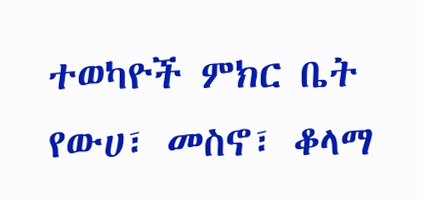ተወካዮች ምክር ቤት የውሀ፣ መስኖ፣ ቆላማ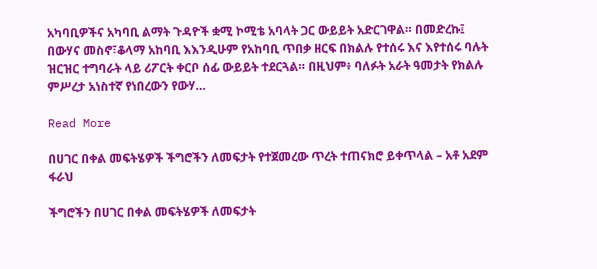አካባቢዎችና አካባቢ ልማት ጉዳዮች ቋሚ ኮሚቴ አባላት ጋር ውይይት አድርገዋል። በመድረኩ፤ በውሃና መስኖ፣ቆላማ አከባቢ እእንዲሁም የአከባቢ ጥበቃ ዘርፍ በክልሉ የተሰሩ እና እየተሰሩ ባሉት ዝርዝር ተግባራት ላይ ሪፖርት ቀርቦ ሰፊ ውይይት ተደርጓል። በዚህም፥ ባለፉት አራት ዓመታት የክልሉ ምሥረታ አነስተኛ የነበረውን የውሃ…

Read More

በሀገር በቀል መፍትሄዎች ችግሮችን ለመፍታት የተጀመረው ጥረት ተጠናክሮ ይቀጥላል – አቶ አደም ፋራህ

ችግሮችን በሀገር በቀል መፍትሄዎች ለመፍታት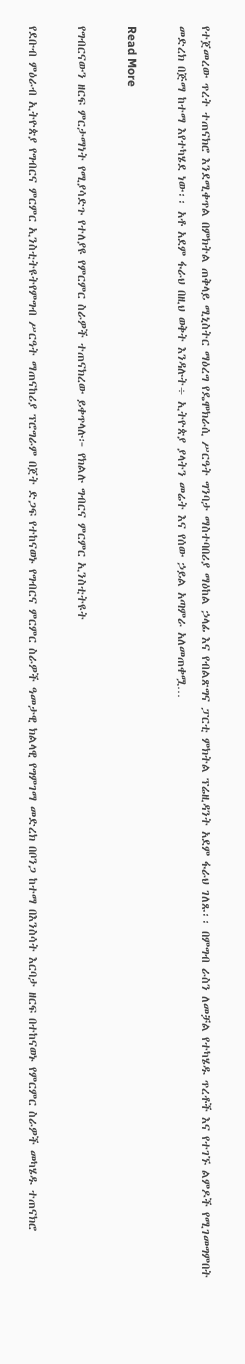የተጀመረው ጥረት ተጠናክሮ እንደሚቀጥል በምክትል ጠቅላይ ሚኒስትር ማዕረግ የዴሞክራሲ ሥርዓት ግንባታ ማስተባበሪያ ማዕከል ኃላፊ እና የብልጽግና ፓርቲ ምክትል ፕሬዚዳንት አደም ፋራህ ገለጹ፡፡ በምግብ ራስን ለመቻል የተካሄዱ ጥረቶች እና የተገኙ ልምዶች የሚገመግምበት መድረክ በጅማ ከተማ እየተካሄደ ነው፡፡ አቶ አደም ፋራህ በዚህ ወቅት እንዳሉት÷ ኢትዮጵያ ያላትን መሬት እና የሰው ኃይል አጣምራ አለመጠቀሟ…

Read More

የግብርናውን ዘርፍ ምርታማነት የሚያሳድጉ የተለያዩ የምርምር ስራዎች ተጠናክረው ይቀጥላሉ፦ የክልሉ ግብርና ምርምር ኢንስቲትዩት

የደቡብ ምዕራብ ኢትዮጵያ የግብርና ምርምር ኢንስቲትዩትየምግብ ሥርዓት ማጠናከሪያ ፕሮግራም በጀት ድጋፍ የተከናወኑ የግብርና ምርምር ስራዎች ዓመታዊ ክልላዊ የግምገማ መድረክ በቦንጋ ከተማ በእንስሳት እርባታ ዘርፍ በተከናወኑ የምርምር ስራዎች መካሄዱ ተጠናክሮ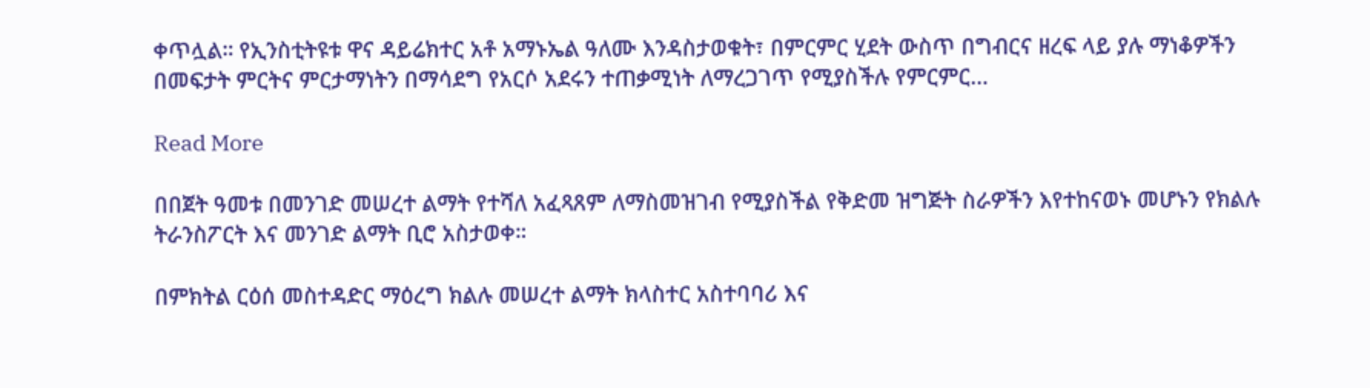ቀጥሏል። የኢንስቲትዩቱ ዋና ዳይሬክተር አቶ አማኑኤል ዓለሙ እንዳስታወቁት፣ በምርምር ሂደት ውስጥ በግብርና ዘረፍ ላይ ያሉ ማነቆዎችን በመፍታት ምርትና ምርታማነትን በማሳደግ የአርሶ አደሩን ተጠቃሚነት ለማረጋገጥ የሚያስችሉ የምርምር…

Read More

በበጀት ዓመቱ በመንገድ መሠረተ ልማት የተሻለ አፈጻጸም ለማስመዝገብ የሚያስችል የቅድመ ዝግጅት ስራዎችን እየተከናወኑ መሆኑን የክልሉ ትራንስፖርት እና መንገድ ልማት ቢሮ አስታወቀ።

በምክትል ርዕሰ መስተዳድር ማዕረግ ክልሉ መሠረተ ልማት ክላስተር አስተባባሪ እና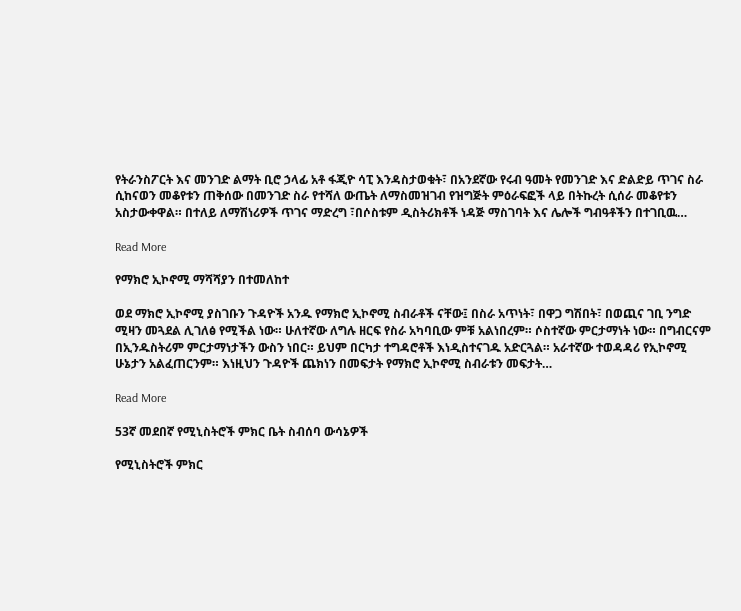የትራንስፖርት እና መንገድ ልማት ቢሮ ኃላፊ አቶ ፋጂዮ ሳፒ እንዳስታወቁት፣ በአንደኛው የሩብ ዓመት የመንገድ እና ድልድይ ጥገና ስራ ሲከናወን መቆየቱን ጠቅሰው በመንገድ ስራ የተሻለ ውጤት ለማስመዝገብ የዝግጅት ምዕራፍፎች ላይ በትኩረት ሲሰራ መቆየቱን አስታውቀዋል። በተለይ ለማሽነሪዎች ጥገና ማድረግ ፣በሶስቱም ዲስትሪክቶች ነዳጅ ማስገባት እና ሌሎች ግብዓቶችን በተገቢዉ…

Read More

የማክሮ ኢኮኖሚ ማሻሻያን በተመለከተ

ወደ ማክሮ ኢኮኖሚ ያስገቡን ጉዳዮች አንዱ የማክሮ ኢኮኖሚ ስብራቶች ናቸው፤ በስራ አጥነት፣ በዋጋ ግሽበት፣ በወጪና ገቢ ንግድ ሚዛን መጓደል ሊገለፅ የሚችል ነው። ሁለተኛው ለግሉ ዘርፍ የስራ አካባቢው ምቹ አልነበረም። ሶስተኛው ምርታማነት ነው። በግብርናም በኢንዱስትሪም ምርታማነታችን ውስን ነበር። ይህም በርካታ ተግዳሮቶች እነዲስተናገዱ አድርጓል። አራተኛው ተወዳዳሪ የኢኮኖሚ ሁኔታን አልፈጠርንም። እነዚህን ጉዳዮች ጨክነን በመፍታት የማክሮ ኢኮኖሚ ስብራቱን መፍታት…

Read More

53ኛ መደበኛ የሚኒስትሮች ምክር ቤት ስብሰባ ውሳኔዎች

የሚኒስትሮች ምክር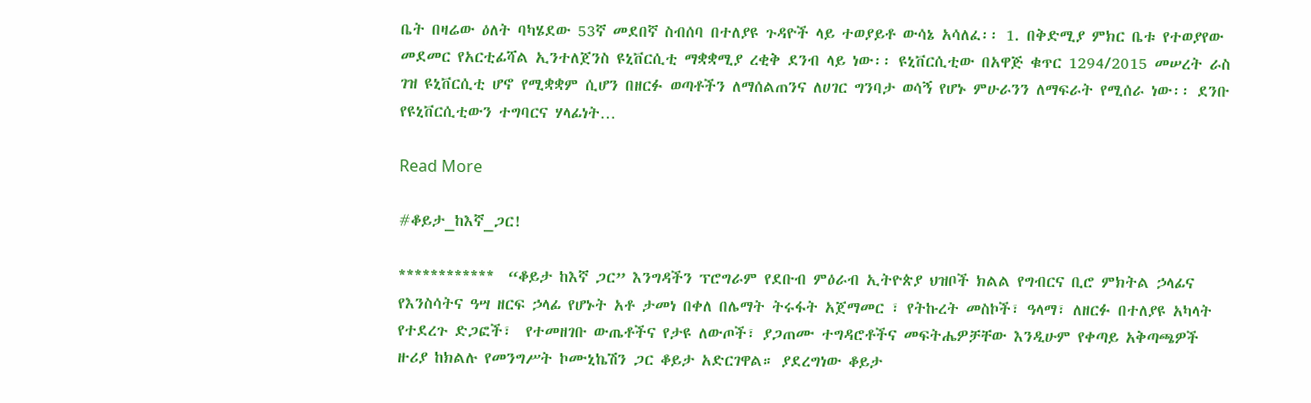ቤት በዛሬው ዕለት ባካሄደው 53ኛ መደበኛ ስብሰባ በተለያዩ ጉዳዮች ላይ ተወያይቶ ውሳኔ አሳለፈ፡፡ 1. በቅድሚያ ምክር ቤቱ የተወያየው መደመር የአርቲፊሻል ኢንተለጀንስ ዩኒቨርሲቲ ማቋቋሚያ ረቂቅ ደንብ ላይ ነው፡፡ ዩኒቨርሲቲው በአዋጅ ቁጥር 1294/2015 መሠረት ራስ ገዝ ዩኒቨርሲቲ ሆኖ የሚቋቋም ሲሆን በዘርፉ ወጣቶችን ለማሰልጠንና ለሀገር ግንባታ ወሳኝ የሆኑ ምሁራንን ለማፍራት የሚሰራ ነው፡፡ ደንቡ የዩኒቨርሲቲውን ተግባርና ሃላፊነት…

Read More

#ቆይታ_ከእኛ_ጋር!

************  “ቆይታ ከእኛ ጋር” እንግዳችን ፕሮግራም የደቡብ ምዕራብ ኢትዮጵያ ህዝቦች ክልል የግብርና ቢሮ ምክትል ኃላፊና የእንስሳትና ዓሣ ዘርፍ ኃላፊ የሆኑት አቶ ታመነ በቀለ በሌማት ትሩፋት አጀማመር ፣ የትኩረት መስኮች፣ ዓላማ፣ ለዘርፉ በተለያዩ አካላት የተደረጉ ድጋፎች፣  የተመዘገቡ ውጤቶችና የታዩ ለውጦች፣ ያጋጠሙ ተግዳሮቶችና መፍትሔዎቻቸው እንዲሁም የቀጣይ አቅጣጫዎች  ዙሪያ ከክልሉ የመንግሥት ኮሙኒኬሽን ጋር ቆይታ አድርገዋል። ያደረግነው ቆይታ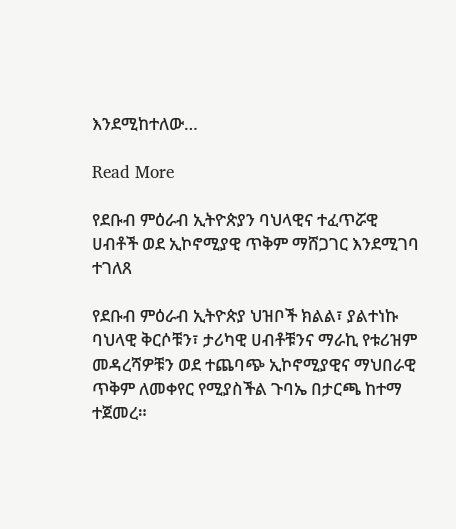እንደሚከተለው…

Read More

የደቡብ ምዕራብ ኢትዮጵያን ባህላዊና ተፈጥሯዊ ሀብቶች ወደ ኢኮኖሚያዊ ጥቅም ማሸጋገር እንደሚገባ ተገለጸ

የደቡብ ምዕራብ ኢትዮጵያ ህዝቦች ክልል፣ ያልተነኩ ባህላዊ ቅርሶቹን፣ ታሪካዊ ሀብቶቹንና ማራኪ የቱሪዝም መዳረሻዎቹን ወደ ተጨባጭ ኢኮኖሚያዊና ማህበራዊ ጥቅም ለመቀየር የሚያስችል ጉባኤ በታርጫ ከተማ ተጀመረ።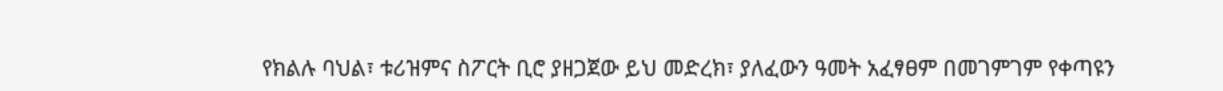የክልሉ ባህል፣ ቱሪዝምና ስፖርት ቢሮ ያዘጋጀው ይህ መድረክ፣ ያለፈውን ዓመት አፈፃፀም በመገምገም የቀጣዩን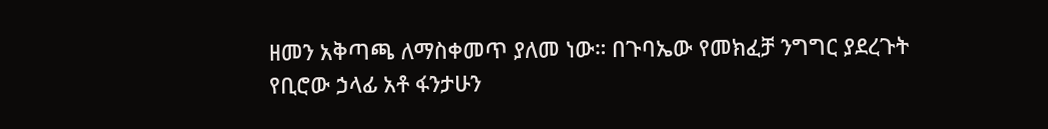ዘመን አቅጣጫ ለማስቀመጥ ያለመ ነው። በጉባኤው የመክፈቻ ንግግር ያደረጉት የቢሮው ኃላፊ አቶ ፋንታሁን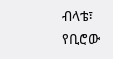ብላቴ፣ የቢሮው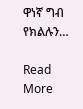ዋነኛ ግብ የክልሉን…

Read More